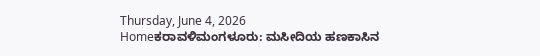Thursday, June 4, 2026
Homeಕರಾವಳಿಮಂಗಳೂರು: ಮಸೀದಿಯ ಹಣಕಾಸಿನ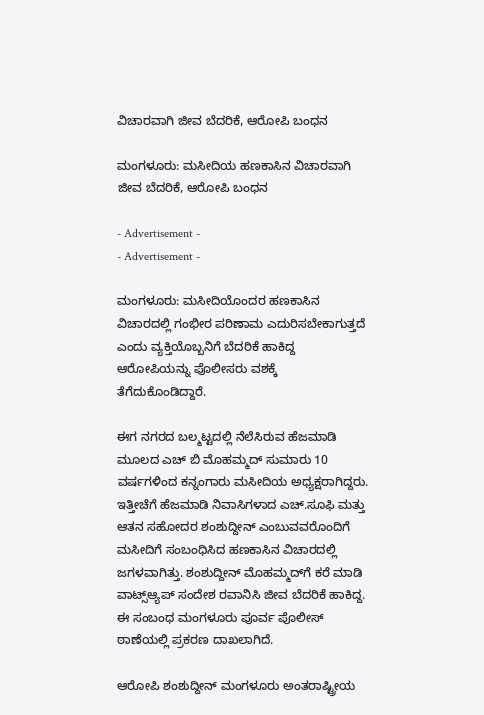ವಿಚಾರವಾಗಿ ಜೀವ ಬೆದರಿಕೆ, ಆರೋಪಿ ಬಂಧನ

ಮಂಗಳೂರು: ಮಸೀದಿಯ ಹಣಕಾಸಿನ ವಿಚಾರವಾಗಿ ಜೀವ ಬೆದರಿಕೆ, ಆರೋಪಿ ಬಂಧನ

- Advertisement -
- Advertisement -

ಮಂಗಳೂರು: ಮಸೀದಿಯೊಂದರ ಹಣಕಾಸಿನ ವಿಚಾರದಲ್ಲಿ ಗಂಭೀರ ಪರಿಣಾಮ ಎದುರಿಸಬೇಕಾಗುತ್ತದೆ ಎಂದು ವ್ಯಕ್ತಿಯೊಬ್ಬನಿಗೆ ಬೆದರಿಕೆ ಹಾಕಿದ್ದ ಆರೋಪಿಯನ್ನು ಪೊಲೀಸರು ವಶಕ್ಕೆ ತೆಗೆದುಕೊಂಡಿದ್ದಾರೆ.

ಈಗ ನಗರದ ಬಲ್ಮಟ್ಟದಲ್ಲಿ ನೆಲೆಸಿರುವ ಹೆಜಮಾಡಿ ಮೂಲದ ಎಚ್‌ ಬಿ ಮೊಹಮ್ಮದ್‌ ಸುಮಾರು 10 ವರ್ಷಗಳಿಂದ ಕನ್ನಂಗಾರು ಮಸೀದಿಯ ಅಧ್ಯಕ್ಷರಾಗಿದ್ದರು. ಇತ್ತೀಚೆಗೆ ಹೆಜಮಾಡಿ ನಿವಾಸಿಗಳಾದ ಎಚ್.ಸೂಫಿ ಮತ್ತು ಆತನ ಸಹೋದರ ಶಂಶುದ್ದೀನ್ ಎಂಬುವವರೊಂದಿಗೆ ಮಸೀದಿಗೆ ಸಂಬಂಧಿಸಿದ ಹಣಕಾಸಿನ ವಿಚಾರದಲ್ಲಿ ಜಗಳವಾಗಿತ್ತು. ಶಂಶುದ್ದೀನ್ ಮೊಹಮ್ಮದ್‌ಗೆ ಕರೆ ಮಾಡಿ ವಾಟ್ಸ್‌ಆ್ಯಪ್‌ ಸಂದೇಶ ರವಾನಿಸಿ ಜೀವ ಬೆದರಿಕೆ ಹಾಕಿದ್ದ. ಈ ಸಂಬಂಧ ಮಂಗಳೂರು ಪೂರ್ವ ಪೊಲೀಸ್ ಠಾಣೆಯಲ್ಲಿ ಪ್ರಕರಣ ದಾಖಲಾಗಿದೆ.

ಆರೋಪಿ ಶಂಶುದ್ದೀನ್ ಮಂಗಳೂರು ಅಂತರಾಷ್ಟ್ರೀಯ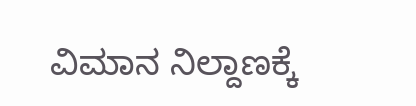ವಿಮಾನ ನಿಲ್ದಾಣಕ್ಕೆ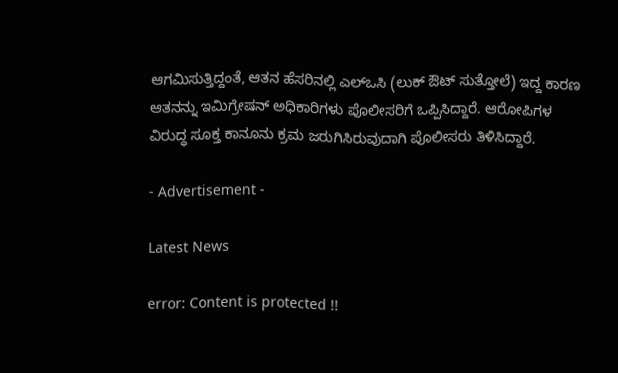ಆಗಮಿಸುತ್ತಿದ್ದಂತೆ, ಆತನ ಹೆಸರಿನಲ್ಲಿ ಎಲ್‌ಒಸಿ (ಲುಕ್ ಔಟ್ ಸುತ್ತೋಲೆ) ಇದ್ದ ಕಾರಣ ಆತನನ್ನು ಇಮಿಗ್ರೇಷನ್ ಅಧಿಕಾರಿಗಳು ಪೊಲೀಸರಿಗೆ ಒಪ್ಪಿಸಿದ್ದಾರೆ. ಆರೋಪಿಗಳ ವಿರುದ್ಧ ಸೂಕ್ತ ಕಾನೂನು ಕ್ರಮ ಜರುಗಿಸಿರುವುದಾಗಿ ಪೊಲೀಸರು ತಿಳಿಸಿದ್ದಾರೆ.

- Advertisement -

Latest News

error: Content is protected !!